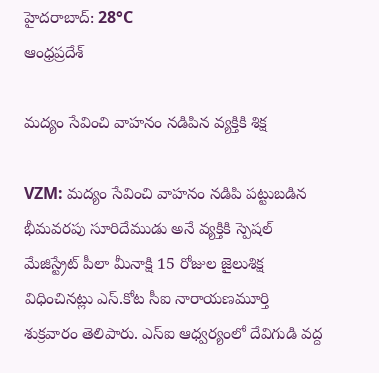హైదరాబాద్: 28°C
ఆంధ్రప్రదేశ్

మద్యం సేవించి వాహనం నడిపిన వ్యక్తికి శిక్ష

VZM: మద్యం సేవించి వాహనం నడిపి పట్టుబడిన భీమవరపు సూరిదేముడు అనే వ్యక్తికి స్పెషల్ మేజిస్ట్రేట్ పీలా మీనాక్షి 15 రోజుల జైలుశిక్ష విధించినట్లు ఎస్‌.కోట సీఐ నారాయణమూర్తి శుక్రవారం తెలిపారు. ఎస్ఐ ఆధ్వర్యంలో దేవిగుడి వద్ద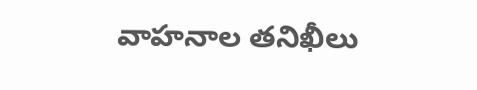వాహనాల తనిఖీలు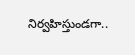నిర్వహిస్తుండగా..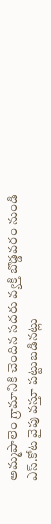అమ్మపాలెం గ్రామానికి చెందిన సదరు వ్యక్తి బొడ్డవరం నుండి ఎస్‌.కోట వైపు వస్తూ పట్టుబడినట్లు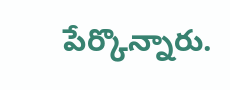పేర్కొన్నారు.